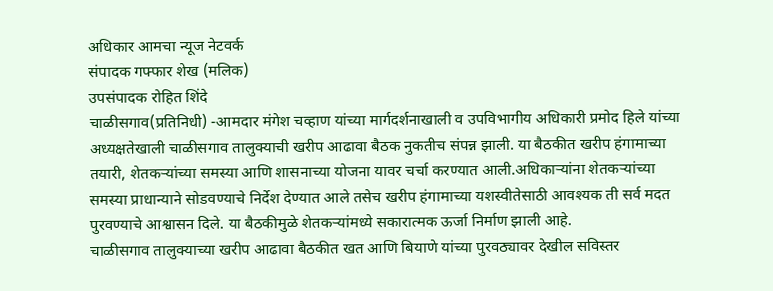अधिकार आमचा न्यूज नेटवर्क
संपादक गफ्फार शेख (मलिक)
उपसंपादक रोहित शिंदे
चाळीसगाव(प्रतिनिधी) -आमदार मंगेश चव्हाण यांच्या मार्गदर्शनाखाली व उपविभागीय अधिकारी प्रमोद हिले यांच्या अध्यक्षतेखाली चाळीसगाव तालुक्याची खरीप आढावा बैठक नुकतीच संपन्न झाली. या बैठकीत खरीप हंगामाच्या तयारी, शेतकऱ्यांच्या समस्या आणि शासनाच्या योजना यावर चर्चा करण्यात आली.अधिकाऱ्यांना शेतकऱ्यांच्या समस्या प्राधान्याने सोडवण्याचे निर्देश देण्यात आले तसेच खरीप हंगामाच्या यशस्वीतेसाठी आवश्यक ती सर्व मदत पुरवण्याचे आश्वासन दिले. या बैठकीमुळे शेतकऱ्यांमध्ये सकारात्मक ऊर्जा निर्माण झाली आहे.
चाळीसगाव तालुक्याच्या खरीप आढावा बैठकीत खत आणि बियाणे यांच्या पुरवठ्यावर देखील सविस्तर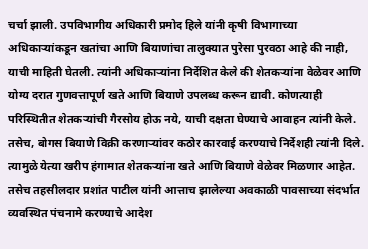चर्चा झाली. उपविभागीय अधिकारी प्रमोद हिले यांनी कृषी विभागाच्या अधिकाऱ्यांकडून खतांचा आणि बियाणांचा तालुक्यात पुरेसा पुरवठा आहे की नाही, याची माहिती घेतली. त्यांनी अधिकाऱ्यांना निर्देशित केले की शेतकऱ्यांना वेळेवर आणि योग्य दरात गुणवत्तापूर्ण खते आणि बियाणे उपलब्ध करून द्यावी. कोणत्याही परिस्थितीत शेतकऱ्यांची गैरसोय होऊ नये, याची दक्षता घेण्याचे आवाहन त्यांनी केले. तसेच, बोगस बियाणे विक्री करणाऱ्यांवर कठोर कारवाई करण्याचे निर्देशही त्यांनी दिले. त्यामुळे येत्या खरीप हंगामात शेतकऱ्यांना खते आणि बियाणे वेळेवर मिळणार आहेत. तसेच तहसीलदार प्रशांत पाटील यांनी आत्ताच झालेल्या अवकाळी पावसाच्या संदर्भात व्यवस्थित पंचनामे करण्याचे आदेश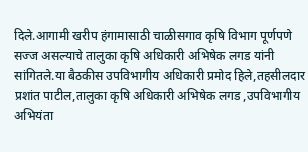दिले.आगामी खरीप हंगामासाठी चाळीसगाव कृषि विभाग पूर्णपणे सज्ज असल्याचे तालुका कृषि अधिकारी अभिषेक लगड यांनी सांगितले.या बैठकीस उपविभागीय अधिकारी प्रमोद हिले,तहसीलदार प्रशांत पाटील,तालुका कृषि अधिकारी अभिषेक लगड ,उपविभागीय अभियंता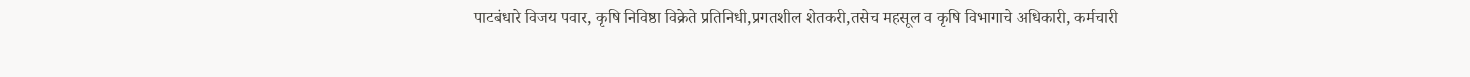पाटबंधारे विजय पवार, कृषि निविष्ठा विक्रेते प्रतिनिधी,प्रगतशील शेतकरी,तसेच महसूल व कृषि विभागाचे अधिकारी, कर्मचारी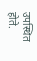उपस्थित होते.